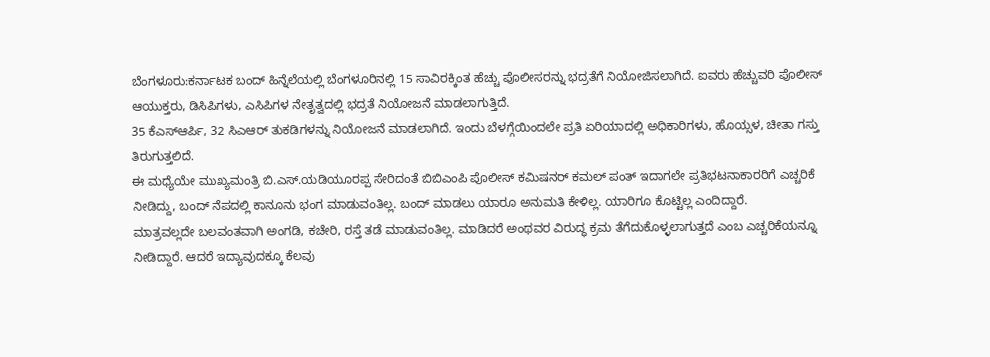ಬೆಂಗಳೂರು:ಕರ್ನಾಟಕ ಬಂದ್ ಹಿನ್ನೆಲೆಯಲ್ಲಿ ಬೆಂಗಳೂರಿನಲ್ಲಿ 15 ಸಾವಿರಕ್ಕಿಂತ ಹೆಚ್ಚು ಪೊಲೀಸರನ್ನು ಭದ್ರತೆಗೆ ನಿಯೋಜಿಸಲಾಗಿದೆ. ಐವರು ಹೆಚ್ಚುವರಿ ಪೊಲೀಸ್ ಆಯುಕ್ತರು, ಡಿಸಿಪಿಗಳು, ಎಸಿಪಿಗಳ ನೇತೃತ್ವದಲ್ಲಿ ಭದ್ರತೆ ನಿಯೋಜನೆ ಮಾಡಲಾಗುತ್ತಿದೆ.
35 ಕೆಎಸ್ಆರ್ಪಿ, 32 ಸಿಎಆರ್ ತುಕಡಿಗಳನ್ನು ನಿಯೋಜನೆ ಮಾಡಲಾಗಿದೆ. ಇಂದು ಬೆಳಗ್ಗೆಯಿಂದಲೇ ಪ್ರತಿ ಏರಿಯಾದಲ್ಲಿ ಅಧಿಕಾರಿಗಳು, ಹೊಯ್ಸಳ, ಚೀತಾ ಗಸ್ತು ತಿರುಗುತ್ತಲಿದೆ.
ಈ ಮಧ್ಯೆಯೇ ಮುಖ್ಯಮಂತ್ರಿ ಬಿ.ಎಸ್.ಯಡಿಯೂರಪ್ಪ ಸೇರಿದಂತೆ ಬಿಬಿಎಂಪಿ ಪೊಲೀಸ್ ಕಮಿಷನರ್ ಕಮಲ್ ಪಂತ್ ಇದಾಗಲೇ ಪ್ರತಿಭಟನಾಕಾರರಿಗೆ ಎಚ್ಚರಿಕೆ ನೀಡಿದ್ದು, ಬಂದ್ ನೆಪದಲ್ಲಿ ಕಾನೂನು ಭಂಗ ಮಾಡುವಂತಿಲ್ಲ. ಬಂದ್ ಮಾಡಲು ಯಾರೂ ಅನುಮತಿ ಕೇಳಿಲ್ಲ. ಯಾರಿಗೂ ಕೊಟ್ಟಿಲ್ಲ ಎಂದಿದ್ದಾರೆ.
ಮಾತ್ರವಲ್ಲದೇ ಬಲವಂತವಾಗಿ ಅಂಗಡಿ, ಕಚೇರಿ, ರಸ್ತೆ ತಡೆ ಮಾಡುವಂತಿಲ್ಲ. ಮಾಡಿದರೆ ಅಂಥವರ ವಿರುದ್ಧ ಕ್ರಮ ತೆಗೆದುಕೊಳ್ಳಲಾಗುತ್ತದೆ ಎಂಬ ಎಚ್ಚರಿಕೆಯನ್ನೂ ನೀಡಿದ್ದಾರೆ. ಆದರೆ ಇದ್ಯಾವುದಕ್ಕೂ ಕೆಲವು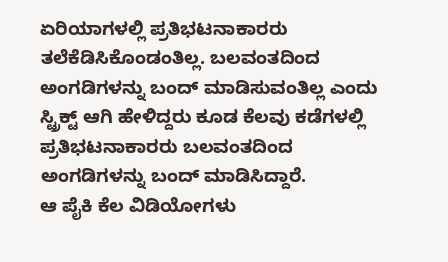ಏರಿಯಾಗಳಲ್ಲಿ ಪ್ರತಿಭಟನಾಕಾರರು ತಲೆಕೆಡಿಸಿಕೊಂಡಂತಿಲ್ಲ. ಬಲವಂತದಿಂದ ಅಂಗಡಿಗಳನ್ನು ಬಂದ್ ಮಾಡಿಸುವಂತಿಲ್ಲ ಎಂದು ಸ್ಟ್ರಿಕ್ಟ್ ಆಗಿ ಹೇಳಿದ್ದರು ಕೂಡ ಕೆಲವು ಕಡೆಗಳಲ್ಲಿ ಪ್ರತಿಭಟನಾಕಾರರು ಬಲವಂತದಿಂದ ಅಂಗಡಿಗಳನ್ನು ಬಂದ್ ಮಾಡಿಸಿದ್ದಾರೆ.
ಆ ಪೈಕಿ ಕೆಲ ವಿಡಿಯೋಗಳು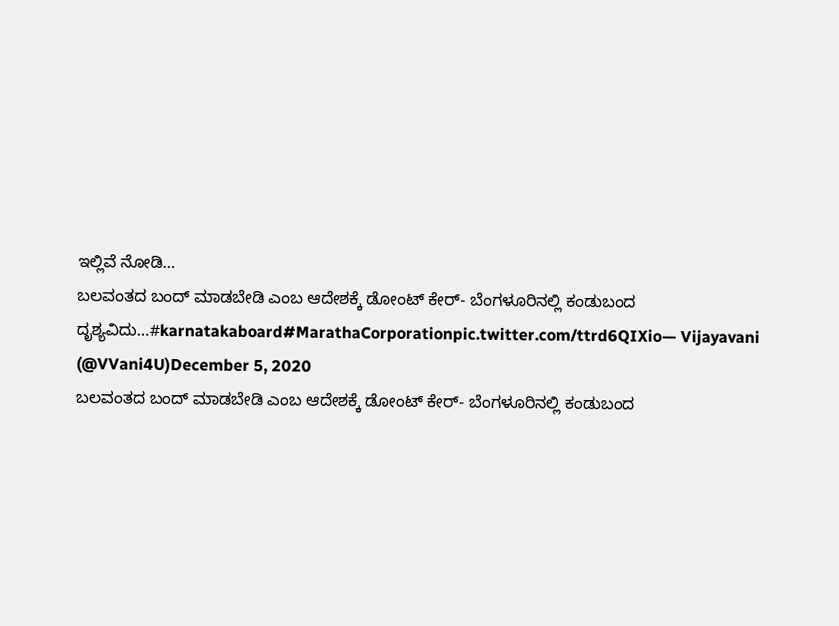ಇಲ್ಲಿವೆ ನೋಡಿ…
ಬಲವಂತದ ಬಂದ್ ಮಾಡಬೇಡಿ ಎಂಬ ಆದೇಶಕ್ಕೆ ಡೋಂಟ್ ಕೇರ್- ಬೆಂಗಳೂರಿನಲ್ಲಿ ಕಂಡುಬಂದ ದೃಶ್ಯವಿದು…#karnatakaboard#MarathaCorporationpic.twitter.com/ttrd6QIXio— Vijayavani (@VVani4U)December 5, 2020
ಬಲವಂತದ ಬಂದ್ ಮಾಡಬೇಡಿ ಎಂಬ ಆದೇಶಕ್ಕೆ ಡೋಂಟ್ ಕೇರ್- ಬೆಂಗಳೂರಿನಲ್ಲಿ ಕಂಡುಬಂದ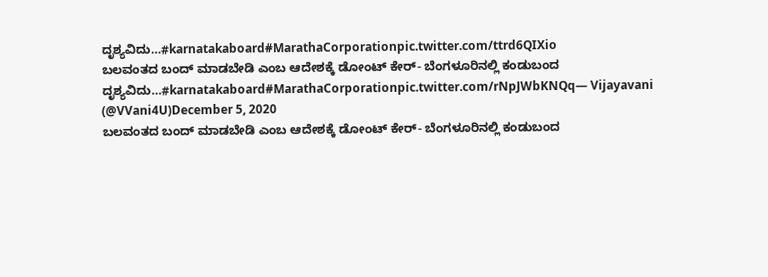ದೃಶ್ಯವಿದು…#karnatakaboard#MarathaCorporationpic.twitter.com/ttrd6QIXio
ಬಲವಂತದ ಬಂದ್ ಮಾಡಬೇಡಿ ಎಂಬ ಆದೇಶಕ್ಕೆ ಡೋಂಟ್ ಕೇರ್- ಬೆಂಗಳೂರಿನಲ್ಲಿ ಕಂಡುಬಂದ ದೃಶ್ಯವಿದು…#karnatakaboard#MarathaCorporationpic.twitter.com/rNpJWbKNQq— Vijayavani (@VVani4U)December 5, 2020
ಬಲವಂತದ ಬಂದ್ ಮಾಡಬೇಡಿ ಎಂಬ ಆದೇಶಕ್ಕೆ ಡೋಂಟ್ ಕೇರ್- ಬೆಂಗಳೂರಿನಲ್ಲಿ ಕಂಡುಬಂದ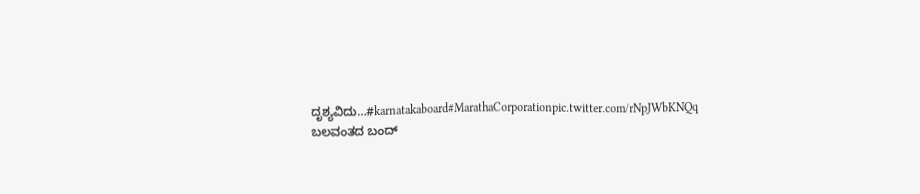ದೃಶ್ಯವಿದು…#karnatakaboard#MarathaCorporationpic.twitter.com/rNpJWbKNQq
ಬಲವಂತದ ಬಂದ್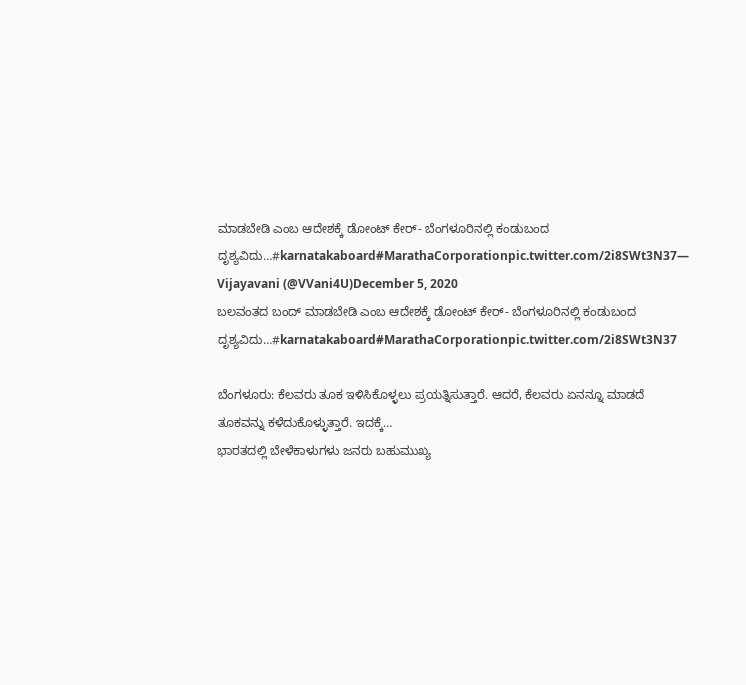ಮಾಡಬೇಡಿ ಎಂಬ ಆದೇಶಕ್ಕೆ ಡೋಂಟ್ ಕೇರ್- ಬೆಂಗಳೂರಿನಲ್ಲಿ ಕಂಡುಬಂದ ದೃಶ್ಯವಿದು…#karnatakaboard#MarathaCorporationpic.twitter.com/2i8SWt3N37— Vijayavani (@VVani4U)December 5, 2020
ಬಲವಂತದ ಬಂದ್ ಮಾಡಬೇಡಿ ಎಂಬ ಆದೇಶಕ್ಕೆ ಡೋಂಟ್ ಕೇರ್- ಬೆಂಗಳೂರಿನಲ್ಲಿ ಕಂಡುಬಂದ ದೃಶ್ಯವಿದು…#karnatakaboard#MarathaCorporationpic.twitter.com/2i8SWt3N37

ಬೆಂಗಳೂರು: ಕೆಲವರು ತೂಕ ಇಳಿಸಿಕೊಳ್ಳಲು ಪ್ರಯತ್ನಿಸುತ್ತಾರೆ. ಆದರೆ, ಕೆಲವರು ಏನನ್ನೂ ಮಾಡದೆ ತೂಕವನ್ನು ಕಳೆದುಕೊಳ್ಳುತ್ತಾರೆ. ಇದಕ್ಕೆ…
ಭಾರತದಲ್ಲಿ ಬೇಳೆಕಾಳುಗಳು ಜನರು ಬಹುಮುಖ್ಯ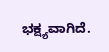ಭಕ್ಷ್ಯವಾಗಿದೆ.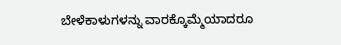ಬೇಳೆಕಾಳುಗಳನ್ನು ವಾರಕ್ಕೊಮ್ಮೆಯಾದರೂ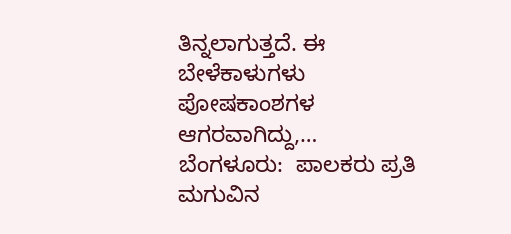ತಿನ್ನಲಾಗುತ್ತದೆ. ಈ ಬೇಳೆಕಾಳುಗಳು ಪೋಷಕಾಂಶಗಳ ಆಗರವಾಗಿದ್ದು,…
ಬೆಂಗಳೂರು:  ಪಾಲಕರು ಪ್ರತಿ ಮಗುವಿನ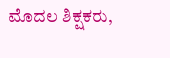ಮೊದಲ ಶಿಕ್ಷಕರು,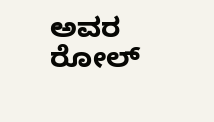ಅವರ ರೋಲ್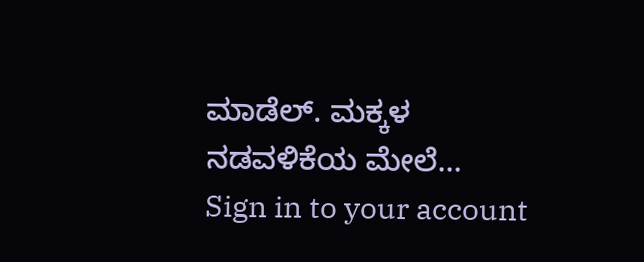ಮಾಡೆಲ್. ಮಕ್ಕಳ ನಡವಳಿಕೆಯ ಮೇಲೆ…
Sign in to your account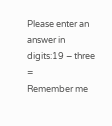Please enter an answer in digits:19 − three =
Remember me